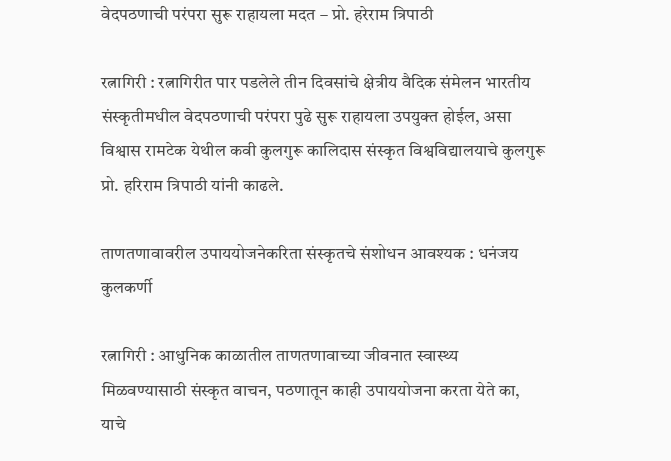वेदपठणाची परंपरा सुरू राहायला मदत – प्रो. हरेराम त्रिपाठी

रत्नागिरी : रत्नागिरीत पार पडलेले तीन दिवसांचे क्षेत्रीय वैदिक संमेलन भारतीय संस्कृतीमधील वेदपठणाची परंपरा पुढे सुरू राहायला उपयुक्त होईल, असा विश्वास रामटेक येथील कवी कुलगुरू कालिदास संस्कृत विश्वविद्यालयाचे कुलगुरू प्रो. हरिराम त्रिपाठी यांनी काढले.

ताणतणावावरील उपाययोजनेकरिता संस्कृतचे संशोधन आवश्यक : धनंजय कुलकर्णी

रत्नागिरी : आधुनिक काळातील ताणतणावाच्या जीवनात स्वास्थ्य मिळवण्यासाठी संस्कृत वाचन, पठणातून काही उपाययोजना करता येते का, याचे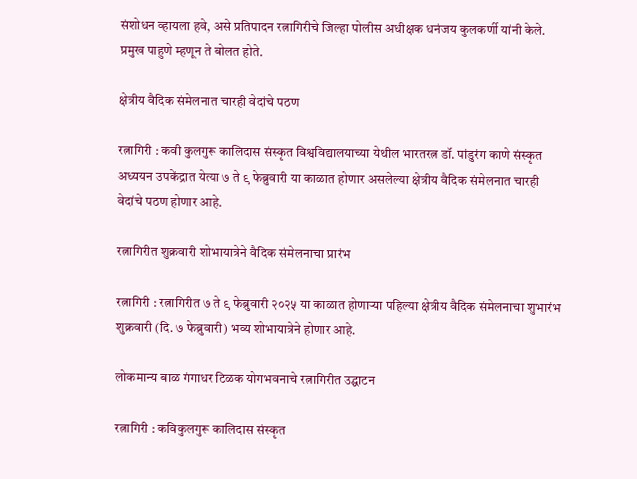संशोधन व्हायला हवे, असे प्रतिपादन रत्नागिरीचे जिल्हा पोलीस अधीक्षक धनंजय कुलकर्णी यांनी केले. प्रमुख पाहुणे म्हणून ते बोलत होते.

क्षेत्रीय वैदिक संमेलनात चारही वेदांचे पठण

रत्नागिरी : कवी कुलगुरू कालिदास संस्कृत विश्वविद्यालयाच्या येथील भारतरत्न डॉ. पांडुरंग काणे संस्कृत अध्ययन उपकेंद्रात येत्या ७ ते ९ फेब्रुवारी या काळात होणार असलेल्या क्षेत्रीय वैदिक संमेलनात चारही वेदांचे पठण होणार आहे.

रत्नागिरीत शुक्रवारी शोभायात्रेने वैदिक संमेलनाचा प्रारंभ

रत्नागिरी : रत्नागिरीत ७ ते ९ फेब्रुवारी २०२५ या काळात होणाऱ्या पहिल्या क्षेत्रीय वैदिक संमेलनाचा शुभारंभ शुक्रवारी (दि. ७ फेब्रुवारी) भव्य शोभायात्रेने होणार आहे.

लोकमान्य बाळ गंगाधर टिळक योगभवनाचे रत्नागिरीत उद्घाटन

रत्नागिरी : कविकुलगुरू कालिदास संस्कृत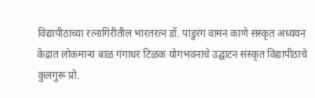विद्यापीठाच्या रत्नागिरीतील भारतरत्न डॉ. पांडुरंग वामन काणे संस्कृत अध्ययन केंद्रात लोकमान्य बाळ गंगाधर टिळक योगभवनाचे उद्घाटन संस्कृत विद्यापीठाचे कुलगुरू प्रो.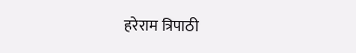हरेराम त्रिपाठी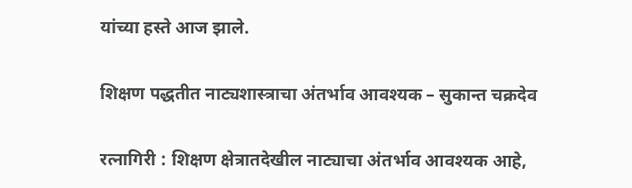यांच्या हस्ते आज झाले.

शिक्षण पद्धतीत नाट्यशास्त्राचा अंतर्भाव आवश्यक – सुकान्त चक्रदेव

रत्नागिरी : शिक्षण क्षेत्रातदेखील नाट्याचा अंतर्भाव आवश्यक आहे,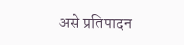असे प्रतिपादन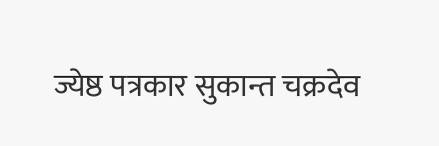ज्येष्ठ पत्रकार सुकान्त चक्रदेव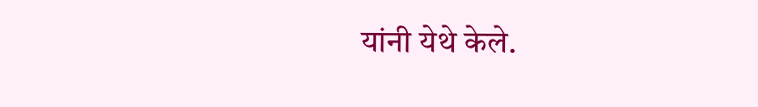यांनी येथे केले.